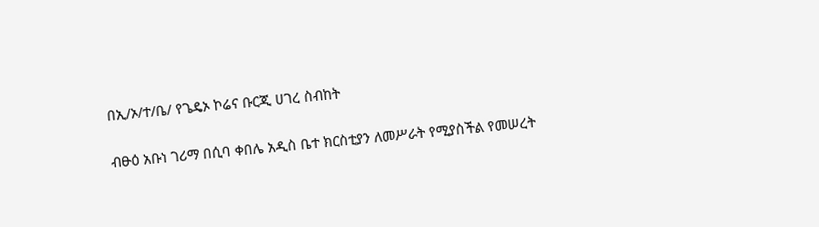በኢ/ኦ/ተ/ቤ/ የጌዴኦ ኮሬና ቡርጂ ሀገረ ስብከት

ብፁዕ አቡነ ገሪማ በሲባ ቀበሌ አዲስ ቤተ ክርስቲያን ለመሥራት የሚያስችል የመሠረት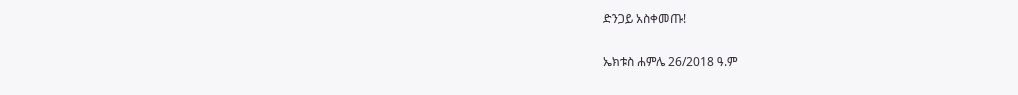ድንጋይ አስቀመጡ!

ኤክቱስ ሐምሌ 26/2018 ዓ.ም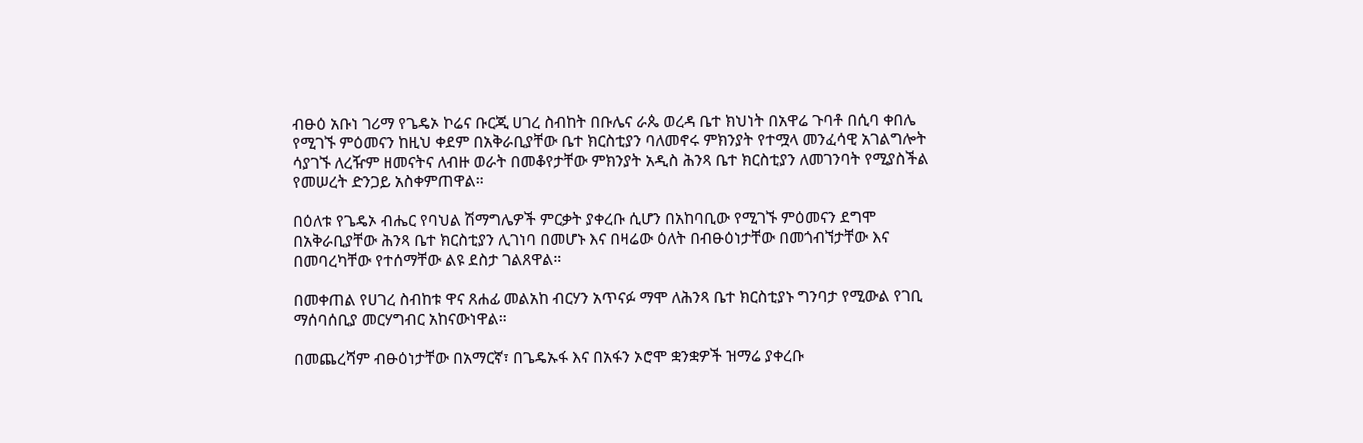ብፁዕ አቡነ ገሪማ የጌዴኦ ኮሬና ቡርጂ ሀገረ ስብከት በቡሌና ራጴ ወረዳ ቤተ ክህነት በአዋሬ ጉባቶ በሲባ ቀበሌ የሚገኙ ምዕመናን ከዚህ ቀደም በአቅራቢያቸው ቤተ ክርስቲያን ባለመኖሩ ምክንያት የተሟላ መንፈሳዊ አገልግሎት ሳያገኙ ለረዥም ዘመናትና ለብዙ ወራት በመቆየታቸው ምክንያት አዲስ ሕንጻ ቤተ ክርስቲያን ለመገንባት የሚያስችል የመሠረት ድንጋይ አስቀምጠዋል።

በዕለቱ የጌዴኦ ብሔር የባህል ሽማግሌዎች ምርቃት ያቀረቡ ሲሆን በአከባቢው የሚገኙ ምዕመናን ደግሞ በአቅራቢያቸው ሕንጻ ቤተ ክርስቲያን ሊገነባ በመሆኑ እና በዛሬው ዕለት በብፁዕነታቸው በመጎብኘታቸው እና በመባረካቸው የተሰማቸው ልዩ ደስታ ገልጸዋል።

በመቀጠል የሀገረ ስብከቱ ዋና ጸሐፊ መልአከ ብርሃን አጥናፉ ማሞ ለሕንጻ ቤተ ክርስቲያኑ ግንባታ የሚውል የገቢ ማሰባሰቢያ መርሃግብር አከናውነዋል።

በመጨረሻም ብፁዕነታቸው በአማርኛ፣ በጌዴኡፋ እና በአፋን ኦሮሞ ቋንቋዎች ዝማሬ ያቀረቡ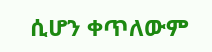ሲሆን ቀጥለውም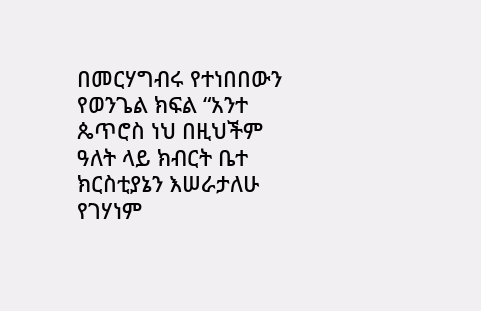በመርሃግብሩ የተነበበውን የወንጌል ክፍል “አንተ ጴጥሮስ ነህ በዚህችም ዓለት ላይ ክብርት ቤተ ክርስቲያኔን እሠራታለሁ የገሃነም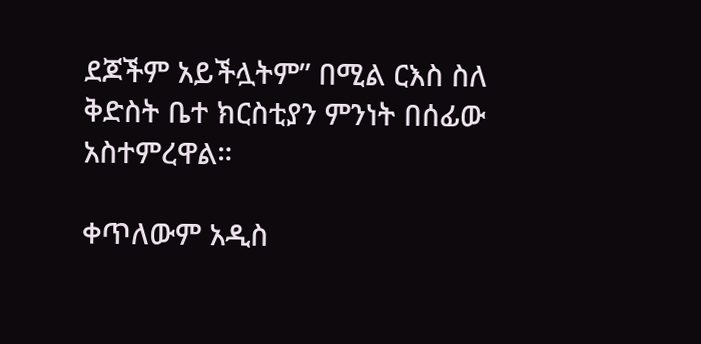ደጆችም አይችሏትም” በሚል ርእስ ስለ ቅድስት ቤተ ክርስቲያን ምንነት በሰፊው አስተምረዋል።

ቀጥለውም አዲስ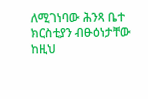ለሚገነባው ሕንጻ ቤተ ክርስቲያን ብፁዕነታቸው ከዚህ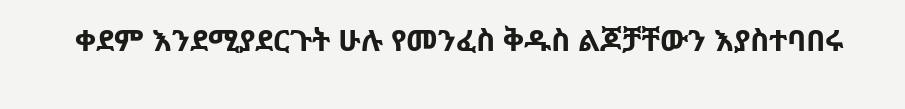ቀደም እንደሚያደርጉት ሁሉ የመንፈስ ቅዱስ ልጆቻቸውን እያስተባበሩ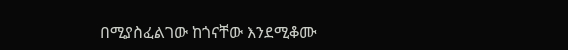በሚያስፈልገው ከጎናቸው እንደሚቆሙ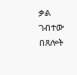ቃል ገብተው በጸሎት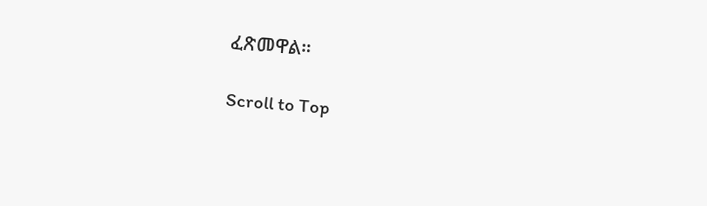ፈጽመዋል።

Scroll to Top